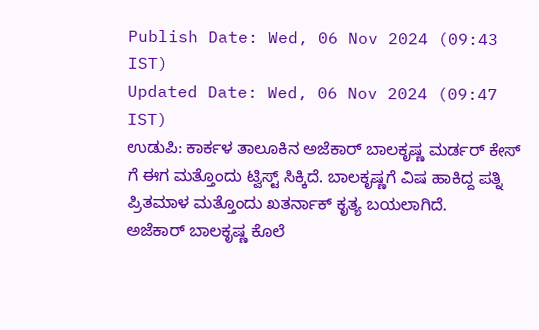Publish Date: Wed, 06 Nov 2024 (09:43 IST)
Updated Date: Wed, 06 Nov 2024 (09:47 IST)
ಉಡುಪಿ: ಕಾರ್ಕಳ ತಾಲೂಕಿನ ಅಜೆಕಾರ್ ಬಾಲಕೃಷ್ಣ ಮರ್ಡರ್ ಕೇಸ್ ಗೆ ಈಗ ಮತ್ತೊಂದು ಟ್ವಿಸ್ಟ್ ಸಿಕ್ಕಿದೆ. ಬಾಲಕೃಷ್ಣಗೆ ವಿಷ ಹಾಕಿದ್ದ ಪತ್ನಿ ಪ್ರಿತಮಾಳ ಮತ್ತೊಂದು ಖತರ್ನಾಕ್ ಕೃತ್ಯ ಬಯಲಾಗಿದೆ.
ಅಜೆಕಾರ್ ಬಾಲಕೃಷ್ಣ ಕೊಲೆ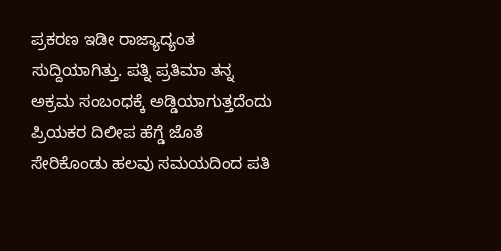ಪ್ರಕರಣ ಇಡೀ ರಾಜ್ಯಾದ್ಯಂತ ಸುದ್ದಿಯಾಗಿತ್ತು. ಪತ್ನಿ ಪ್ರತಿಮಾ ತನ್ನ ಅಕ್ರಮ ಸಂಬಂಧಕ್ಕೆ ಅಡ್ಡಿಯಾಗುತ್ತದೆಂದು ಪ್ರಿಯಕರ ದಿಲೀಪ ಹೆಗ್ಡೆ ಜೊತೆ ಸೇರಿಕೊಂಡು ಹಲವು ಸಮಯದಿಂದ ಪತಿ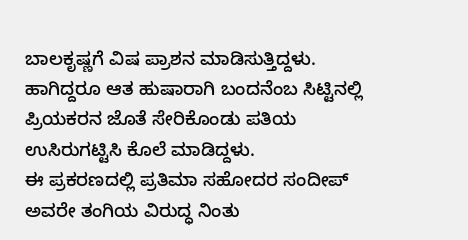ಬಾಲಕೃಷ್ಣಗೆ ವಿಷ ಪ್ರಾಶನ ಮಾಡಿಸುತ್ತಿದ್ದಳು. ಹಾಗಿದ್ದರೂ ಆತ ಹುಷಾರಾಗಿ ಬಂದನೆಂಬ ಸಿಟ್ಟಿನಲ್ಲಿ ಪ್ರಿಯಕರನ ಜೊತೆ ಸೇರಿಕೊಂಡು ಪತಿಯ ಉಸಿರುಗಟ್ಟಿಸಿ ಕೊಲೆ ಮಾಡಿದ್ದಳು.
ಈ ಪ್ರಕರಣದಲ್ಲಿ ಪ್ರತಿಮಾ ಸಹೋದರ ಸಂದೀಪ್ ಅವರೇ ತಂಗಿಯ ವಿರುದ್ಧ ನಿಂತು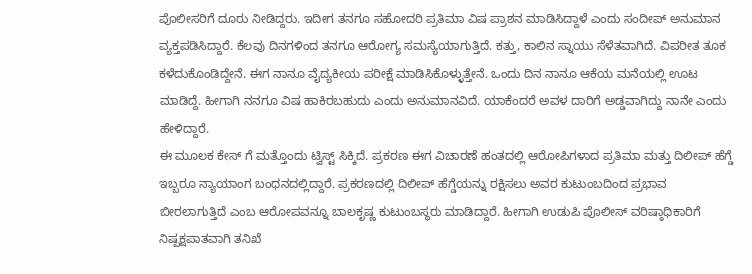ಪೊಲೀಸರಿಗೆ ದೂರು ನೀಡಿದ್ದರು. ಇದೀಗ ತನಗೂ ಸಹೋದರಿ ಪ್ರತಿಮಾ ವಿಷ ಪ್ರಾಶನ ಮಾಡಿಸಿದ್ದಾಳೆ ಎಂದು ಸಂದೀಪ್ ಅನುಮಾನ ವ್ಯಕ್ತಪಡಿಸಿದ್ದಾರೆ. ಕೆಲವು ದಿನಗಳಿಂದ ತನಗೂ ಆರೋಗ್ಯ ಸಮಸ್ಯೆಯಾಗುತ್ತಿದೆ. ಕತ್ತು, ಕಾಲಿನ ಸ್ನಾಯು ಸೆಳೆತವಾಗಿದೆ. ವಿಪರೀತ ತೂಕ ಕಳೆದುಕೊಂಡಿದ್ದೇನೆ. ಈಗ ನಾನೂ ವೈದ್ಯಕೀಯ ಪರೀಕ್ಷೆ ಮಾಡಿಸಿಕೊಳ್ಳುತ್ತೇನೆ. ಒಂದು ದಿನ ನಾನೂ ಆಕೆಯ ಮನೆಯಲ್ಲಿ ಊಟ ಮಾಡಿದ್ದೆ. ಹೀಗಾಗಿ ನನಗೂ ವಿಷ ಹಾಕಿರಬಹುದು ಎಂದು ಅನುಮಾನವಿದೆ. ಯಾಕೆಂದರೆ ಅವಳ ದಾರಿಗೆ ಅಡ್ಡವಾಗಿದ್ದು ನಾನೇ ಎಂದು ಹೇಳಿದ್ದಾರೆ.
ಈ ಮೂಲಕ ಕೇಸ್ ಗೆ ಮತ್ತೊಂದು ಟ್ವಿಸ್ಟ್ ಸಿಕ್ಕಿದೆ. ಪ್ರಕರಣ ಈಗ ವಿಚಾರಣೆ ಹಂತದಲ್ಲಿ ಆರೋಪಿಗಳಾದ ಪ್ರತಿಮಾ ಮತ್ತು ದಿಲೀಪ್ ಹೆಗ್ಡೆ ಇಬ್ಬರೂ ನ್ಯಾಯಾಂಗ ಬಂಧನದಲ್ಲಿದ್ದಾರೆ. ಪ್ರಕರಣದಲ್ಲಿ ದಿಲೀಪ್ ಹೆಗ್ಡೆಯನ್ನು ರಕ್ಷಿಸಲು ಅವರ ಕುಟುಂಬದಿಂದ ಪ್ರಭಾವ ಬೀರಲಾಗುತ್ತಿದೆ ಎಂಬ ಆರೋಪವನ್ನೂ ಬಾಲಕೃಷ್ಣ ಕುಟುಂಬಸ್ಥರು ಮಾಡಿದ್ದಾರೆ. ಹೀಗಾಗಿ ಉಡುಪಿ ಪೊಲೀಸ್ ವರಿಷ್ಠಾಧಿಕಾರಿಗೆ ನಿಷ್ಪಕ್ಷಪಾತವಾಗಿ ತನಿಖೆ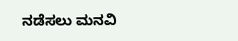ನಡೆಸಲು ಮನವಿ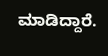ಮಾಡಿದ್ದಾರೆ.